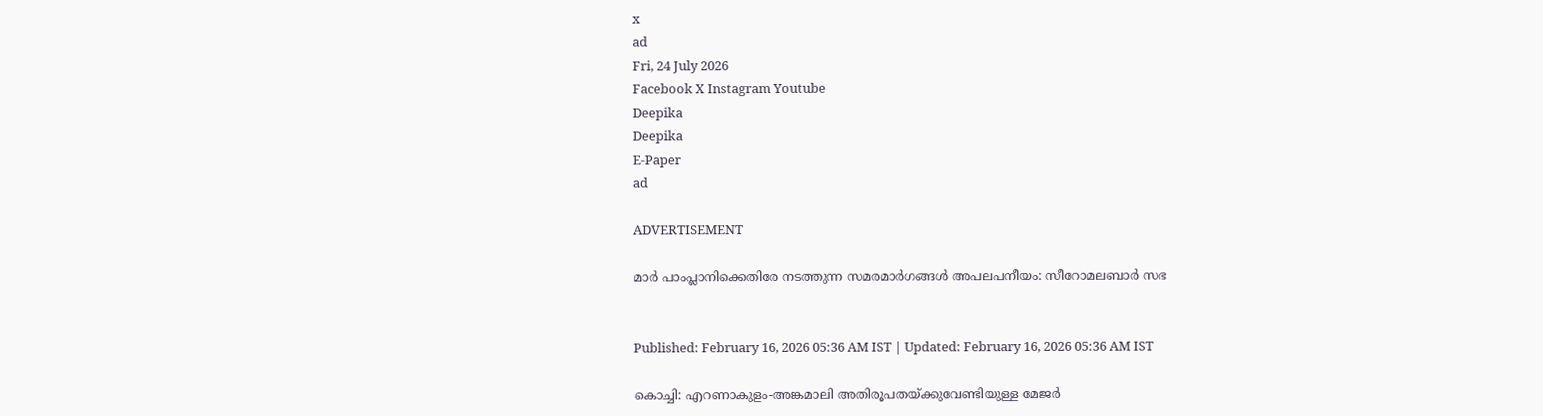x
ad
Fri, 24 July 2026
Facebook X Instagram Youtube
Deepika
Deepika
E-Paper
ad

ADVERTISEMENT

മാർ പാംപ്ലാനിക്കെതിരേ നടത്തുന്ന സമരമാർഗങ്ങൾ അപലപനീയം: സീറോമലബാർ സഭ


Published: February 16, 2026 05:36 AM IST | Updated: February 16, 2026 05:36 AM IST

കൊച്ചി: എറണാകുളം-അങ്കമാലി അതിരൂപതയ്ക്കുവേണ്ടിയുള്ള മേജർ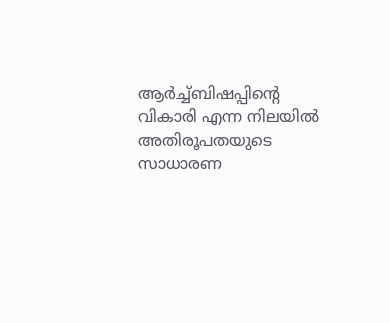ആർച്ച്ബിഷപ്പിന്‍റെ വികാരി എന്ന നിലയിൽ അതിരൂപതയുടെ സാധാരണ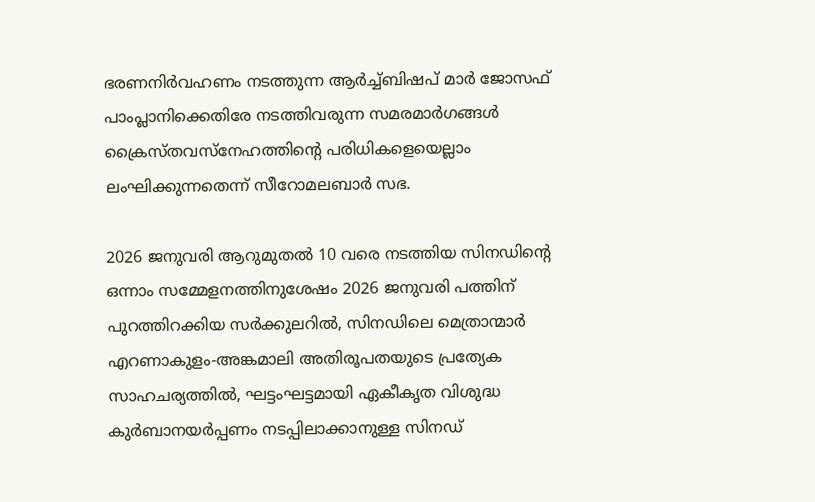ഭരണനിർവഹണം നടത്തുന്ന ആർച്ച്ബിഷപ് മാർ ജോസഫ് പാംപ്ലാനിക്കെതിരേ നടത്തിവരുന്ന സമരമാർഗങ്ങൾ ക്രൈസ്തവസ്നേഹത്തിന്‍റെ പരിധികളെയെല്ലാം ലംഘിക്കുന്നതെന്ന് സീറോമലബാർ സഭ.

2026 ജനുവരി ആറുമുതൽ 10 വരെ നടത്തിയ സിനഡിന്‍റെ ഒന്നാം സമ്മേളനത്തിനുശേഷം 2026 ജനുവരി പത്തിന് പുറത്തിറക്കിയ സർക്കുലറിൽ, സിനഡിലെ മെത്രാന്മാർ എറണാകുളം-അങ്കമാലി അതിരൂപതയുടെ പ്രത്യേക സാഹചര്യത്തിൽ, ഘട്ടംഘട്ടമായി ഏകീകൃത വിശുദ്ധ കുർബാനയർപ്പണം നടപ്പിലാക്കാനുള്ള സിനഡ്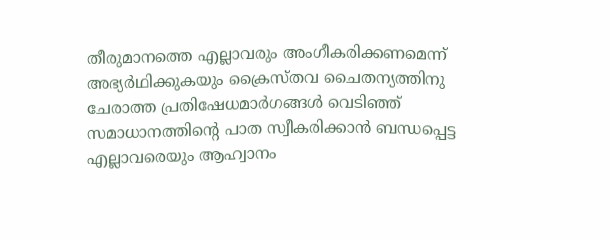തീരുമാനത്തെ എല്ലാവരും അംഗീകരിക്കണമെന്ന് അഭ്യർഥിക്കുകയും ക്രൈസ്തവ ചൈതന്യത്തിനു ചേരാത്ത പ്രതിഷേധമാർഗങ്ങൾ വെടിഞ്ഞ് സമാധാനത്തിന്‍റെ പാത സ്വീകരിക്കാൻ ബന്ധപ്പെട്ട എല്ലാവരെയും ആഹ്വാനം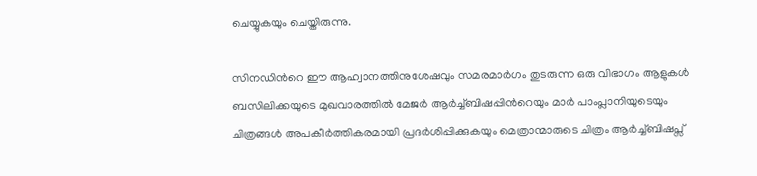ചെയ്യുകയും ചെയ്തിരുന്നു.

സിനഡിന്‍റെ ഈ ആഹ്വാനത്തിനുശേഷവും സമരമാർഗം തുടരുന്ന ഒരു വിഭാഗം ആളുകൾ ബസിലിക്കയുടെ മുഖവാരത്തിൽ മേജർ ആർച്ച്ബിഷപ്പിന്‍റെയും മാർ പാംപ്ലാനിയുടെയും ചിത്രങ്ങൾ അപകീർത്തികരമായി പ്രദർശിപ്പിക്കുകയും മെത്രാന്മാരുടെ ചിത്രം ആർച്ച്ബിഷപ്സ്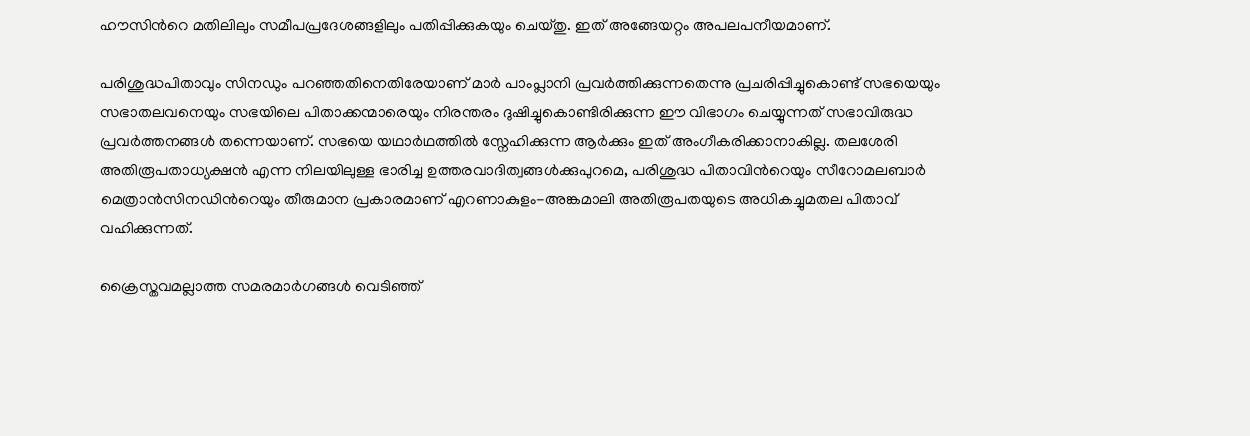ഹൗസിന്‍റെ മതിലിലും സമീപപ്രദേശങ്ങളിലും പതിപ്പിക്കുകയും ചെയ്തു. ഇത് അങ്ങേയറ്റം അപലപനീയമാണ്.

പരിശുദ്ധപിതാവും സിനഡും പറഞ്ഞതിനെതിരേയാണ് മാർ പാംപ്ലാനി പ്രവർത്തിക്കുന്നതെന്നു പ്രചരിപ്പിച്ചുകൊണ്ട് സഭയെയും സഭാതലവനെയും സഭയിലെ പിതാക്കന്മാരെയും നിരന്തരം ദുഷിച്ചുകൊണ്ടിരിക്കുന്ന ഈ വിഭാഗം ചെയ്യുന്നത് സഭാവിരുദ്ധ പ്രവർത്തനങ്ങൾ തന്നെയാണ്. സഭയെ യഥാർഥത്തിൽ സ്നേഹിക്കുന്ന ആർക്കും ഇത് അംഗീകരിക്കാനാകില്ല. തലശേരി അതിരൂപതാധ്യക്ഷൻ എന്ന നിലയിലുള്ള ഭാരിച്ച ഉത്തരവാദിത്വങ്ങൾക്കുപുറമെ, പരിശുദ്ധ പിതാവിന്‍റെയും സീറോമലബാർ മെത്രാൻസിനഡിന്‍റെയും തീരുമാന പ്രകാരമാണ് എറണാകുളം-അങ്കമാലി അതിരൂപതയുടെ അധികച്ചുമതല പിതാവ് വഹിക്കുന്നത്.

ക്രൈസ്തവമല്ലാത്ത സമരമാർഗങ്ങൾ വെടിഞ്ഞ്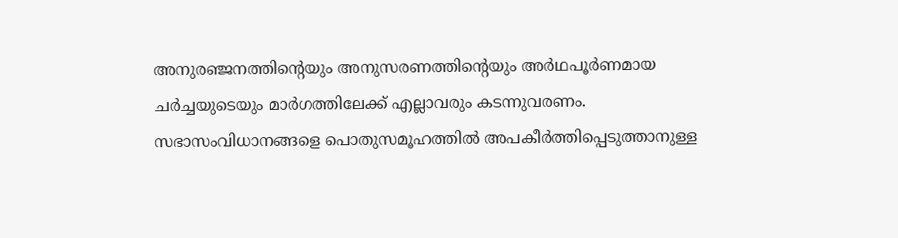അനുരഞ്ജനത്തിന്‍റെയും അനുസരണത്തിന്‍റെയും അർഥപൂർണമായ ചർച്ചയുടെയും മാർഗത്തിലേക്ക് എല്ലാവരും കടന്നുവരണം. സഭാസംവിധാനങ്ങളെ പൊതുസമൂഹത്തിൽ അപകീർത്തിപ്പെടുത്താനുള്ള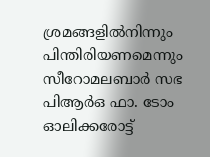ശ്രമങ്ങളിൽനിന്നും പിന്തിരിയണമെന്നും സീറോമലബാർ സഭ പിആർഒ ഫാ. ടോം ഓലിക്കരോട്ട്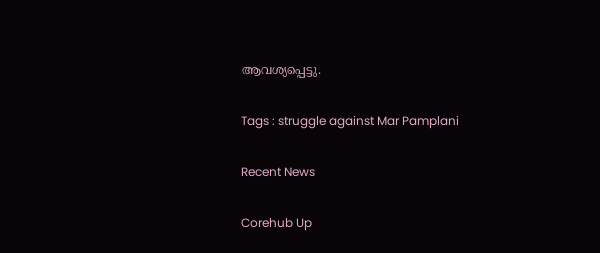ആവശ്യപ്പെട്ടു.

Tags : struggle against Mar Pamplani

Recent News

Corehub Up